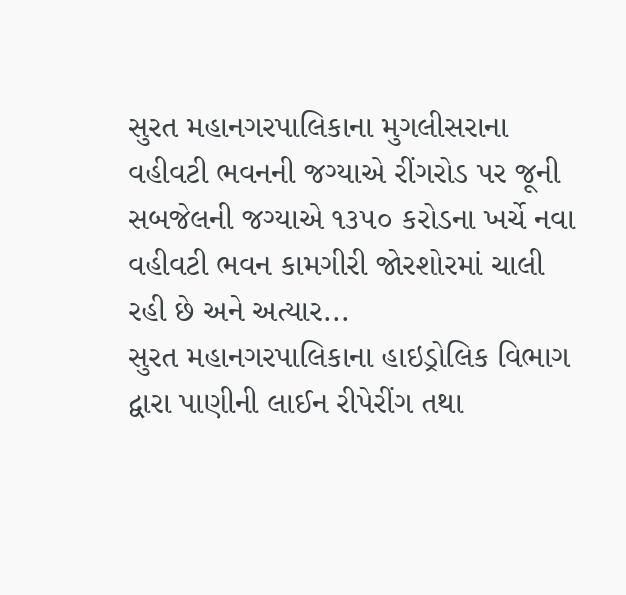સુરત મહાનગરપાલિકાના મુગલીસરાના વહીવટી ભવનની જગ્યાએ રીંગરોડ પર જૂની સબજેલની જગ્યાએ ૧૩૫૦ કરોડના ખર્ચે નવા વહીવટી ભવન કામગીરી જોરશોરમાં ચાલી રહી છે અને અત્યાર...
સુરત મહાનગરપાલિકાના હાઇડ્રોલિક વિભાગ દ્વારા પાણીની લાઈન રીપેરીંગ તથા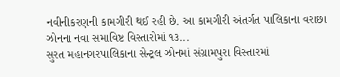નવીનીકરણની કામગીરી થઈ રહી છે. આ કામગીરી અંતર્ગત પાલિકાના વરાછા ઝોનના નવા સમાવિષ્ટ વિસ્તારોમાં ૧૩...
સુરત મહાનગરપાલિકાના સેન્ટ્રલ ઝોનમાં સંગ્રામપુરા વિસ્તારમાં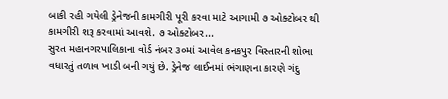બાકી રહી ગયેલી ડ્રેનેજની કામગીરી પૂરી કરવા માટે આગામી ૭ ઓક્ટોબર થી કામગીરી શરૂ કરવામાં આવશે. ૭ ઓક્ટોબર...
સુરત મહાનગરપાલિકાના વોર્ડ નંબર ૩૦માં આવેલ કનકપુર વિસ્તારની શોભા વધારતું તળાવ ખાડી બની ગયું છે. ડ્રેનેજ લાઈનમાં ભંગાણના કારણે ગંદુ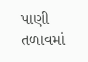પાણી તળાવમાં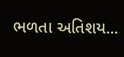ભળતા અતિશય...